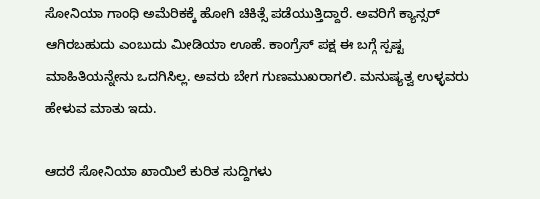ಸೋನಿಯಾ ಗಾಂಧಿ ಅಮೆರಿಕಕ್ಕೆ ಹೋಗಿ ಚಿಕಿತ್ಸೆ ಪಡೆಯುತ್ತಿದ್ದಾರೆ. ಅವರಿಗೆ ಕ್ಯಾನ್ಸರ್ ಆಗಿರಬಹುದು ಎಂಬುದು ಮೀಡಿಯಾ ಊಹೆ. ಕಾಂಗ್ರೆಸ್ ಪಕ್ಷ ಈ ಬಗ್ಗೆ ಸ್ಪಷ್ಟ ಮಾಹಿತಿಯನ್ನೇನು ಒದಗಿಸಿಲ್ಲ. ಅವರು ಬೇಗ ಗುಣಮುಖರಾಗಲಿ. ಮನುಷ್ಯತ್ವ ಉಳ್ಳವರು ಹೇಳುವ ಮಾತು ಇದು.

ಆದರೆ ಸೋನಿಯಾ ಖಾಯಿಲೆ ಕುರಿತ ಸುದ್ದಿಗಳು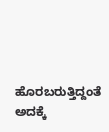ಹೊರಬರುತ್ತಿದ್ದಂತೆ ಅದಕ್ಕೆ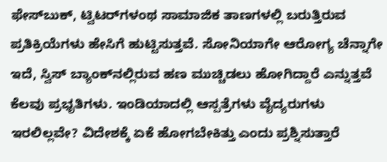ಫೇಸ್‌ಬುಕ್, ಟ್ವಿಟರ್‌ಗಳಂಥ ಸಾಮಾಜಿಕ ತಾಣಗಳಲ್ಲಿ ಬರುತ್ತಿರುವ ಪ್ರತಿಕ್ರಿಯೆಗಳು ಹೇಸಿಗೆ ಹುಟ್ಟಿಸುತ್ತವೆ. ಸೋನಿಯಾಗೇ ಆರೋಗ್ಯ ಚೆನ್ನಾಗೇ ಇದೆ, ಸ್ವಿಸ್ ಬ್ಯಾಂಕ್‌ನಲ್ಲಿರುವ ಹಣ ಮುಚ್ಚಿಡಲು ಹೋಗಿದ್ದಾರೆ ಎನ್ನುತ್ತವೆ ಕೆಲವು ಪ್ರಭೃತಿಗಳು. ಇಂಡಿಯಾದಲ್ಲಿ ಆಸ್ಪತ್ರೆಗಳು ವೈದ್ಯರುಗಳು ಇರಲಿಲ್ಲವೇ? ವಿದೇಶಕ್ಕೆ ಏಕೆ ಹೋಗಬೇಕಿತ್ತು ಎಂದು ಪ್ರಶ್ನಿಸುತ್ತಾರೆ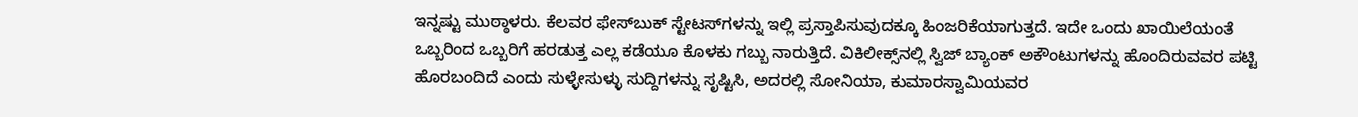ಇನ್ನಷ್ಟು ಮುಠ್ಠಾಳರು. ಕೆಲವರ ಫೇಸ್‌ಬುಕ್ ಸ್ಟೇಟಸ್‌ಗಳನ್ನು ಇಲ್ಲಿ ಪ್ರಸ್ತಾಪಿಸುವುದಕ್ಕೂ ಹಿಂಜರಿಕೆಯಾಗುತ್ತದೆ. ಇದೇ ಒಂದು ಖಾಯಿಲೆಯಂತೆ ಒಬ್ಬರಿಂದ ಒಬ್ಬರಿಗೆ ಹರಡುತ್ತ ಎಲ್ಲ ಕಡೆಯೂ ಕೊಳಕು ಗಬ್ಬು ನಾರುತ್ತಿದೆ. ವಿಕಿಲೀಕ್ಸ್‌ನಲ್ಲಿ ಸ್ವಿಜ್ ಬ್ಯಾಂಕ್ ಅಕೌಂಟುಗಳನ್ನು ಹೊಂದಿರುವವರ ಪಟ್ಟಿ ಹೊರಬಂದಿದೆ ಎಂದು ಸುಳ್ಳೇಸುಳ್ಳು ಸುದ್ದಿಗಳನ್ನು ಸೃಷ್ಟಿಸಿ, ಅದರಲ್ಲಿ ಸೋನಿಯಾ, ಕುಮಾರಸ್ವಾಮಿಯವರ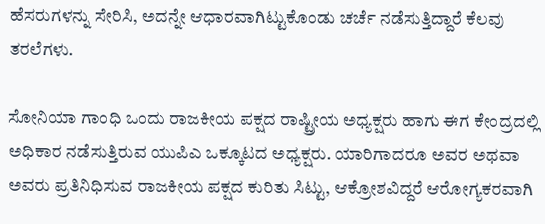ಹೆಸರುಗಳನ್ನು ಸೇರಿಸಿ, ಅದನ್ನೇ ಆಧಾರವಾಗಿಟ್ಟುಕೊಂಡು ಚರ್ಚೆ ನಡೆಸುತ್ತಿದ್ದಾರೆ ಕೆಲವು ತರಲೆಗಳು.

ಸೋನಿಯಾ ಗಾಂಧಿ ಒಂದು ರಾಜಕೀಯ ಪಕ್ಷದ ರಾಷ್ಟ್ರೀಯ ಅಧ್ಯಕ್ಷರು ಹಾಗು ಈಗ ಕೇಂದ್ರದಲ್ಲಿ ಅಧಿಕಾರ ನಡೆಸುತ್ತಿರುವ ಯುಪಿಎ ಒಕ್ಕೂಟದ ಅಧ್ಯಕ್ಷರು. ಯಾರಿಗಾದರೂ ಅವರ ಅಥವಾ ಅವರು ಪ್ರತಿನಿಧಿಸುವ ರಾಜಕೀಯ ಪಕ್ಷದ ಕುರಿತು ಸಿಟ್ಟು, ಆಕ್ರೋಶವಿದ್ದರೆ ಆರೋಗ್ಯಕರವಾಗಿ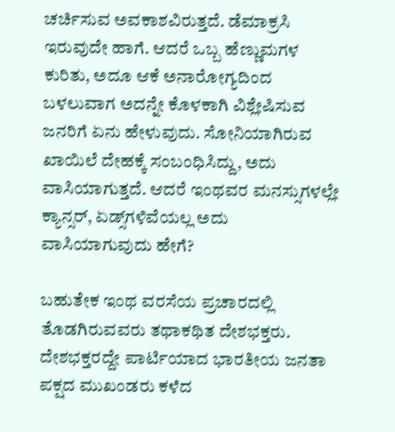ಚರ್ಚಿಸುವ ಅವಕಾಶವಿರುತ್ತದೆ. ಡೆಮಾಕ್ರಸಿ ಇರುವುದೇ ಹಾಗೆ. ಆದರೆ ಒಬ್ಬ ಹೆಣ್ಣುಮಗಳ ಕುರಿತು, ಅದೂ ಆಕೆ ಅನಾರೋಗ್ಯದಿಂದ ಬಳಲುವಾಗ ಅದನ್ನೇ ಕೊಳಕಾಗಿ ವಿಶ್ಲೇಷಿಸುವ ಜನರಿಗೆ ಏನು ಹೇಳುವುದು. ಸೋನಿಯಾಗಿರುವ ಖಾಯಿಲೆ ದೇಹಕ್ಕೆ ಸಂಬಂಧಿಸಿದ್ದು, ಅದು ವಾಸಿಯಾಗುತ್ತದೆ. ಆದರೆ ಇಂಥವರ ಮನಸ್ಸುಗಳಲ್ಲೇ ಕ್ಯಾನ್ಸರ್, ಏಡ್ಸ್‌ಗಳಿವೆಯಲ್ಲ ಅದು ವಾಸಿಯಾಗುವುದು ಹೇಗೆ?

ಬಹುತೇಕ ಇಂಥ ವರಸೆಯ ಪ್ರಚಾರದಲ್ಲಿ ತೊಡಗಿರುವವರು ತಥಾಕಥಿತ ದೇಶಭಕ್ತರು. ದೇಶಭಕ್ತರದ್ದೇ ಪಾರ್ಟಿಯಾದ ಭಾರತೀಯ ಜನತಾ ಪಕ್ಷದ ಮುಖಂಡರು ಕಳೆದ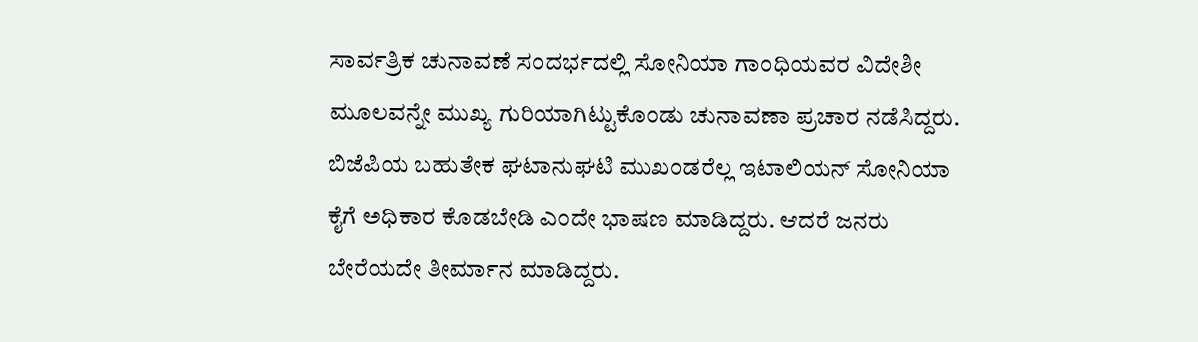ಸಾರ್ವತ್ರಿಕ ಚುನಾವಣೆ ಸಂದರ್ಭದಲ್ಲಿ ಸೋನಿಯಾ ಗಾಂಧಿಯವರ ವಿದೇಶೀ ಮೂಲವನ್ನೇ ಮುಖ್ಯ ಗುರಿಯಾಗಿಟ್ಟುಕೊಂಡು ಚುನಾವಣಾ ಪ್ರಚಾರ ನಡೆಸಿದ್ದರು. ಬಿಜೆಪಿಯ ಬಹುತೇಕ ಘಟಾನುಘಟಿ ಮುಖಂಡರೆಲ್ಲ ಇಟಾಲಿಯನ್ ಸೋನಿಯಾ ಕೈಗೆ ಅಧಿಕಾರ ಕೊಡಬೇಡಿ ಎಂದೇ ಭಾಷಣ ಮಾಡಿದ್ದರು. ಆದರೆ ಜನರು ಬೇರೆಯದೇ ತೀರ್ಮಾನ ಮಾಡಿದ್ದರು.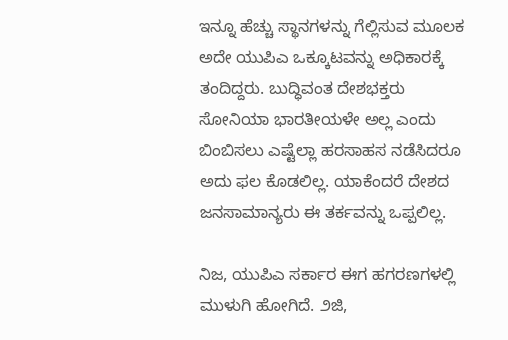ಇನ್ನೂ ಹೆಚ್ಚು ಸ್ಥಾನಗಳನ್ನು ಗೆಲ್ಲಿಸುವ ಮೂಲಕ ಅದೇ ಯುಪಿಎ ಒಕ್ಕೂಟವನ್ನು ಅಧಿಕಾರಕ್ಕೆ ತಂದಿದ್ದರು. ಬುದ್ಧಿವಂತ ದೇಶಭಕ್ತರು ಸೋನಿಯಾ ಭಾರತೀಯಳೇ ಅಲ್ಲ ಎಂದು ಬಿಂಬಿಸಲು ಎಷ್ಟೆಲ್ಲಾ ಹರಸಾಹಸ ನಡೆಸಿದರೂ ಅದು ಫಲ ಕೊಡಲಿಲ್ಲ. ಯಾಕೆಂದರೆ ದೇಶದ ಜನಸಾಮಾನ್ಯರು ಈ ತರ್ಕವನ್ನು ಒಪ್ಪಲಿಲ್ಲ.

ನಿಜ, ಯುಪಿಎ ಸರ್ಕಾರ ಈಗ ಹಗರಣಗಳಲ್ಲಿ ಮುಳುಗಿ ಹೋಗಿದೆ. ೨ಜಿ,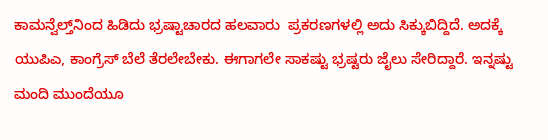ಕಾಮನ್ವೆಲ್ತ್‌ನಿಂದ ಹಿಡಿದು ಭ್ರಷ್ಟಾಚಾರದ ಹಲವಾರು  ಪ್ರಕರಣಗಳಲ್ಲಿ ಅದು ಸಿಕ್ಕುಬಿದ್ದಿದೆ. ಅದಕ್ಕೆ ಯುಪಿಎ, ಕಾಂಗ್ರೆಸ್ ಬೆಲೆ ತೆರಲೇಬೇಕು. ಈಗಾಗಲೇ ಸಾಕಷ್ಟು ಭ್ರಷ್ಟರು ಜೈಲು ಸೇರಿದ್ದಾರೆ. ಇನ್ನಷ್ಟು ಮಂದಿ ಮುಂದೆಯೂ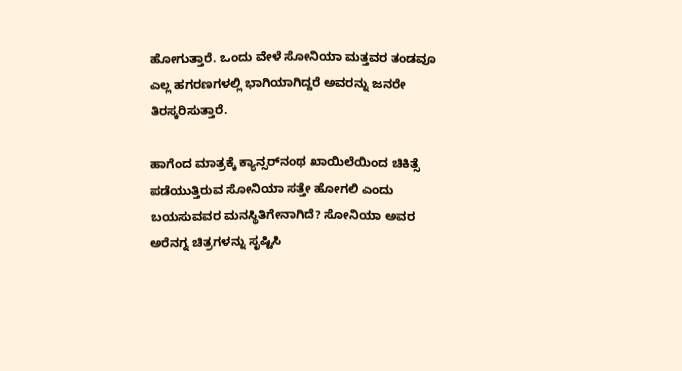ಹೋಗುತ್ತಾರೆ. ಒಂದು ವೇಳೆ ಸೋನಿಯಾ ಮತ್ತವರ ತಂಡವೂ ಎಲ್ಲ ಹಗರಣಗಳಲ್ಲಿ ಭಾಗಿಯಾಗಿದ್ದರೆ ಅವರನ್ನು ಜನರೇ ತಿರಸ್ಕರಿಸುತ್ತಾರೆ.

ಹಾಗೆಂದ ಮಾತ್ರಕ್ಕೆ ಕ್ಯಾನ್ಸರ್‌ನಂಥ ಖಾಯಿಲೆಯಿಂದ ಚಿಕಿತ್ಸೆ ಪಡೆಯುತ್ತಿರುವ ಸೋನಿಯಾ ಸತ್ತೇ ಹೋಗಲಿ ಎಂದು ಬಯಸುವವರ ಮನಸ್ಥಿತಿಗೇನಾಗಿದೆ? ಸೋನಿಯಾ ಅವರ ಅರೆನಗ್ನ ಚಿತ್ರಗಳನ್ನು ಸೃಷ್ಟಿಸಿ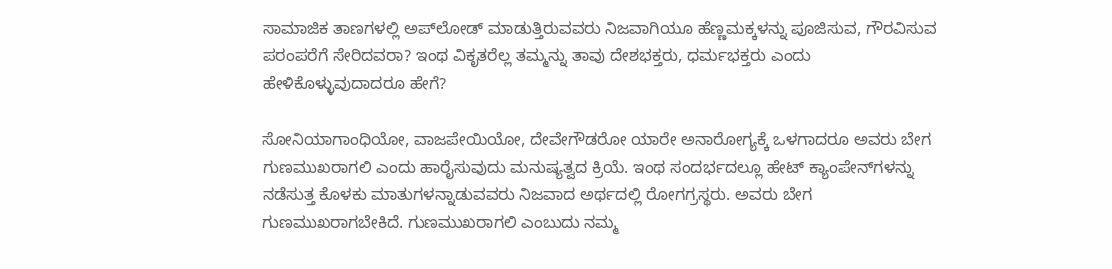ಸಾಮಾಜಿಕ ತಾಣಗಳಲ್ಲಿ ಅಪ್‌ಲೋಡ್ ಮಾಡುತ್ತಿರುವವರು ನಿಜವಾಗಿಯೂ ಹೆಣ್ಣಮಕ್ಕಳನ್ನು ಪೂಜಿಸುವ, ಗೌರವಿಸುವ ಪರಂಪರೆಗೆ ಸೇರಿದವರಾ? ಇಂಥ ವಿಕೃತರೆಲ್ಲ ತಮ್ಮನ್ನು ತಾವು ದೇಶಭಕ್ತರು, ಧರ್ಮಭಕ್ತರು ಎಂದು ಹೇಳಿಕೊಳ್ಳುವುದಾದರೂ ಹೇಗೆ?

ಸೋನಿಯಾಗಾಂಧಿಯೋ, ವಾಜಪೇಯಿಯೋ, ದೇವೇಗೌಡರೋ ಯಾರೇ ಅನಾರೋಗ್ಯಕ್ಕೆ ಒಳಗಾದರೂ ಅವರು ಬೇಗ ಗುಣಮುಖರಾಗಲಿ ಎಂದು ಹಾರೈಸುವುದು ಮನುಷ್ಯತ್ವದ ಕ್ರಿಯೆ. ಇಂಥ ಸಂದರ್ಭದಲ್ಲೂ ಹೇಟ್ ಕ್ಯಾಂಪೇನ್‌ಗಳನ್ನು ನಡೆಸುತ್ತ ಕೊಳಕು ಮಾತುಗಳನ್ನಾಡುವವರು ನಿಜವಾದ ಅರ್ಥದಲ್ಲಿ ರೋಗಗ್ರಸ್ಥರು. ಅವರು ಬೇಗ ಗುಣಮುಖರಾಗಬೇಕಿದೆ. ಗುಣಮುಖರಾಗಲಿ ಎಂಬುದು ನಮ್ಮ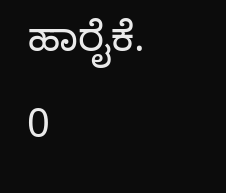ಹಾರೈಕೆ.
0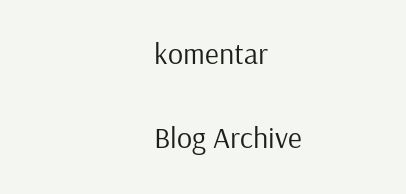komentar

Blog Archive